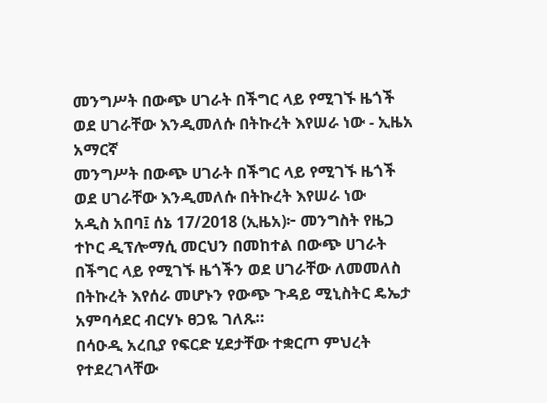መንግሥት በውጭ ሀገራት በችግር ላይ የሚገኙ ዜጎች ወደ ሀገራቸው እንዲመለሱ በትኩረት እየሠራ ነው - ኢዜአ አማርኛ
መንግሥት በውጭ ሀገራት በችግር ላይ የሚገኙ ዜጎች ወደ ሀገራቸው እንዲመለሱ በትኩረት እየሠራ ነው
አዲስ አበባ፤ ሰኔ 17/2018 (ኢዜአ)፦ መንግስት የዜጋ ተኮር ዲፕሎማሲ መርህን በመከተል በውጭ ሀገራት በችግር ላይ የሚገኙ ዜጎችን ወደ ሀገራቸው ለመመለስ በትኩረት እየሰራ መሆኑን የውጭ ጉዳይ ሚኒስትር ዴኤታ አምባሳደር ብርሃኑ ፀጋዬ ገለጹ።
በሳዑዲ አረቢያ የፍርድ ሂደታቸው ተቋርጦ ምህረት የተደረገላቸው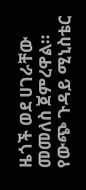ዜጎች ወደ ሀገራቸው መመለስ ጀምረዋል።
የውጭ ጉዳይ ሚኒስቴር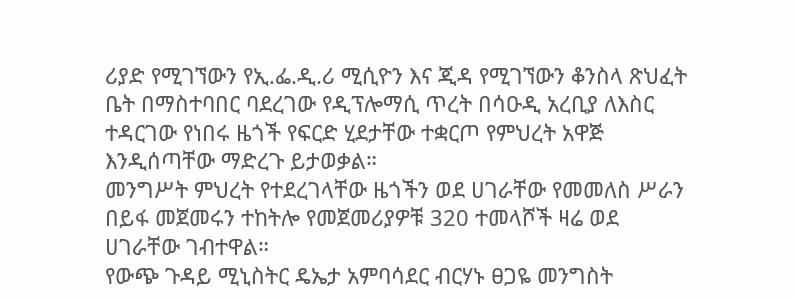ሪያድ የሚገኘውን የኢ.ፌ.ዲ.ሪ ሚሲዮን እና ጂዳ የሚገኘውን ቆንስላ ጽህፈት ቤት በማስተባበር ባደረገው የዲፕሎማሲ ጥረት በሳዑዲ አረቢያ ለእስር ተዳርገው የነበሩ ዜጎች የፍርድ ሂደታቸው ተቋርጦ የምህረት አዋጅ እንዲሰጣቸው ማድረጉ ይታወቃል።
መንግሥት ምህረት የተደረገላቸው ዜጎችን ወደ ሀገራቸው የመመለስ ሥራን በይፋ መጀመሩን ተከትሎ የመጀመሪያዎቹ 320 ተመላሾች ዛሬ ወደ ሀገራቸው ገብተዋል።
የውጭ ጉዳይ ሚኒስትር ዴኤታ አምባሳደር ብርሃኑ ፀጋዬ መንግስት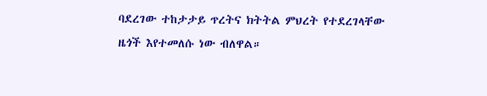ባደረገው ተከታታይ ጥረትና ክትትል ምህረት የተደረገላቸው ዜጎች እየተመለሱ ነው ብለዋል።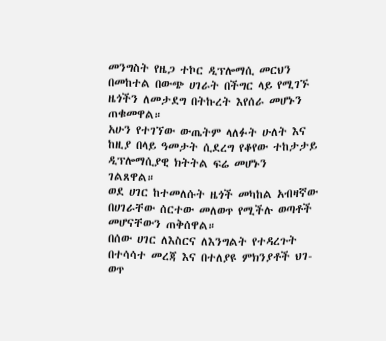መንግስት የዜጋ ተኮር ዲፕሎማሲ መርህን በመከተል በውጭ ሀገራት በችግር ላይ የሚገኙ ዜጎችን ለመታደግ በትኩረት እየሰራ መሆኑን ጠቁመዋል።
አሁን የተገኘው ውጤትም ላለፉት ሁለት እና ከዚያ በላይ ዓመታት ሲደረግ የቆየው ተከታታይ ዲፕሎማሲያዊ ክትትል ፍሬ መሆኑን ገልጸዋል።
ወደ ሀገር ከተመለሱት ዜጎች መካከል አብዛኛው በሀገራቸው ሰርተው መለወጥ የሚችሉ ወጣቶች መሆናቸውን ጠቅሰዋል።
በሰው ሀገር ለእስርና ለእንግልት የተዳረጉት በተሳሳተ መረጃ እና በተለያዩ ምክንያቶች ህገ-ወጥ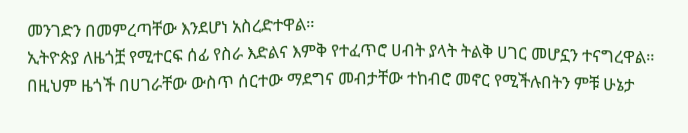መንገድን በመምረጣቸው እንደሆነ አስረድተዋል።
ኢትዮጵያ ለዜጎቿ የሚተርፍ ሰፊ የስራ እድልና እምቅ የተፈጥሮ ሀብት ያላት ትልቅ ሀገር መሆኗን ተናግረዋል።
በዚህም ዜጎች በሀገራቸው ውስጥ ሰርተው ማደግና መብታቸው ተከብሮ መኖር የሚችሉበትን ምቹ ሁኔታ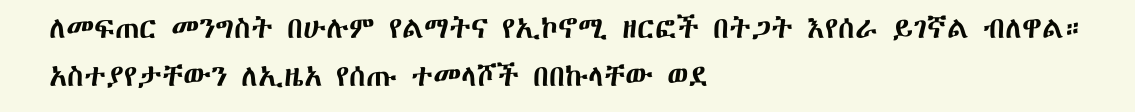ለመፍጠር መንግስት በሁሉም የልማትና የኢኮኖሚ ዘርፎች በትጋት እየሰራ ይገኛል ብለዋል።
አስተያየታቸውን ለኢዜአ የሰጡ ተመላሾች በበኩላቸው ወደ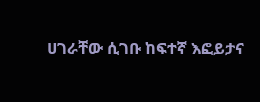ሀገራቸው ሲገቡ ከፍተኛ እፎይታና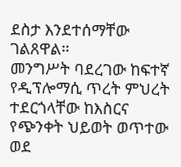ደስታ እንደተሰማቸው ገልጸዋል።
መንግሥት ባደረገው ከፍተኛ የዲፕሎማሲ ጥረት ምህረት ተደርጎላቸው ከእስርና የጭንቀት ህይወት ወጥተው ወደ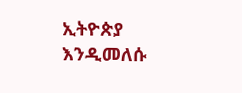ኢትዮጵያ እንዲመለሱ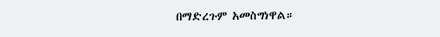በማድረጉም አመስግነዋል።